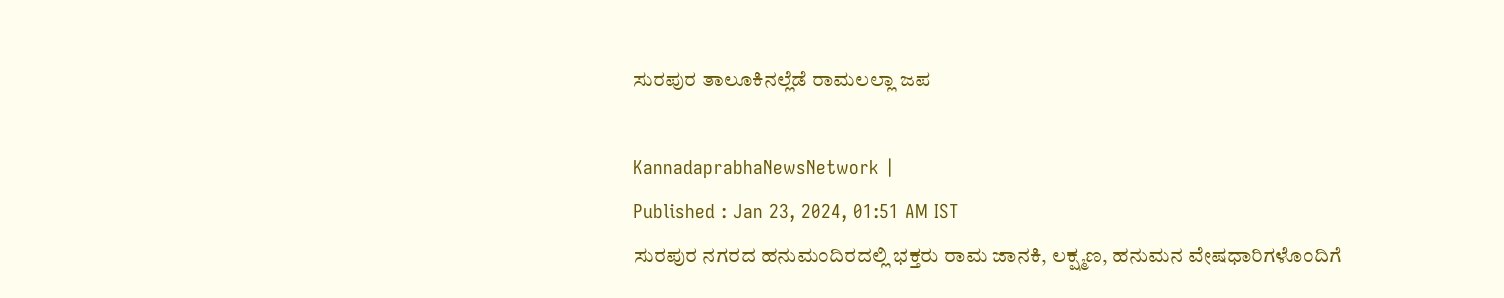ಸುರಪುರ ತಾಲೂಕಿನಲ್ಲೆಡೆ ರಾಮಲಲ್ಲಾ ಜಪ

KannadaprabhaNewsNetwork |
Published : Jan 23, 2024, 01:51 AM IST
ಸುರಪುರ ನಗರದ ಹನುಮಂದಿರದಲ್ಲಿ ಭಕ್ತರು ರಾಮ ಜಾನಕಿ, ಲಕ್ಷ್ಮಣ, ಹನುಮನ ವೇಷಧಾರಿಗಳೊಂದಿಗೆ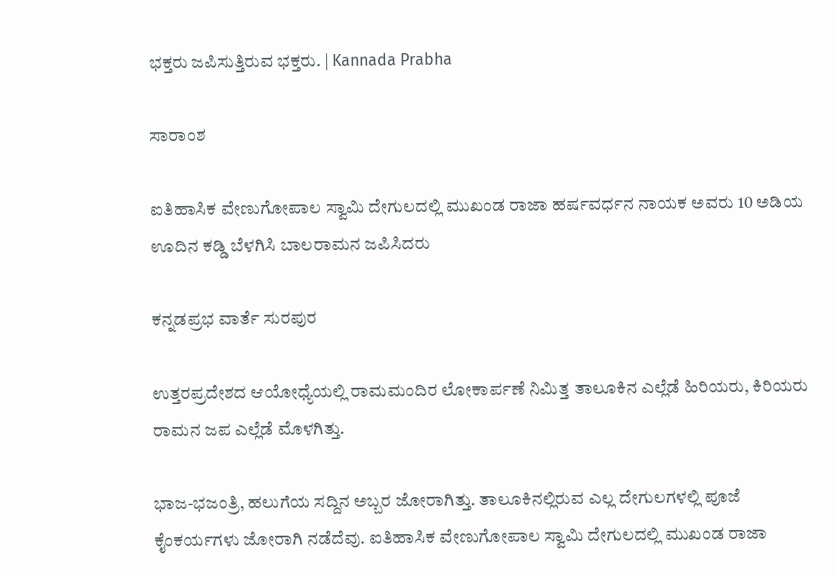ಭಕ್ತರು ಜಪಿಸುತ್ತಿರುವ ಭಕ್ತರು. | Kannada Prabha

ಸಾರಾಂಶ

ಐತಿಹಾಸಿಕ ವೇಣುಗೋಪಾಲ ಸ್ವಾಮಿ ದೇಗುಲದಲ್ಲಿ ಮುಖಂಡ ರಾಜಾ ಹರ್ಷವರ್ಧನ ನಾಯಕ ಅವರು 10 ಅಡಿಯ ಊದಿನ ಕಡ್ಡಿ ಬೆಳಗಿಸಿ ಬಾಲರಾಮನ ಜಪಿಸಿದರು

ಕನ್ನಡಪ್ರಭ ವಾರ್ತೆ ಸುರಪುರ

ಉತ್ತರಪ್ರದೇಶದ ಆಯೋಧ್ಯೆಯಲ್ಲಿ ರಾಮಮಂದಿರ ಲೋಕಾರ್ಪಣೆ ನಿಮಿತ್ತ ತಾಲೂಕಿನ ಎಲ್ಲೆಡೆ ಹಿರಿಯರು, ಕಿರಿಯರು ರಾಮನ ಜಪ ಎಲ್ಲೆಡೆ ಮೊಳಗಿತ್ತು.

ಭಾಜ-ಭಜಂತ್ರಿ, ಹಲುಗೆಯ ಸದ್ದಿನ ಅಬ್ಬರ ಜೋರಾಗಿತ್ತು. ತಾಲೂಕಿನಲ್ಲಿರುವ ಎಲ್ಲ ದೇಗುಲಗಳಲ್ಲಿ ಪೂಜೆ ಕೈಂಕರ್ಯಗಳು ಜೋರಾಗಿ ನಡೆದೆವು. ಐತಿಹಾಸಿಕ ವೇಣುಗೋಪಾಲ ಸ್ವಾಮಿ ದೇಗುಲದಲ್ಲಿ ಮುಖಂಡ ರಾಜಾ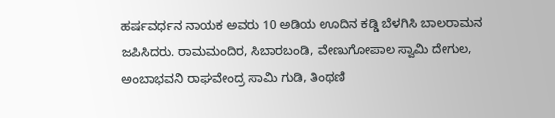ಹರ್ಷವರ್ಧನ ನಾಯಕ ಅವರು 10 ಅಡಿಯ ಊದಿನ ಕಡ್ಡಿ ಬೆಳಗಿಸಿ ಬಾಲರಾಮನ ಜಪಿಸಿದರು. ರಾಮಮಂದಿರ, ಸಿಬಾರಬಂಡಿ, ವೇಣುಗೋಪಾಲ ಸ್ವಾಮಿ ದೇಗುಲ, ಅಂಬಾಭವನಿ ರಾಘವೇಂದ್ರ ಸಾಮಿ ಗುಡಿ, ತಿಂಥಣಿ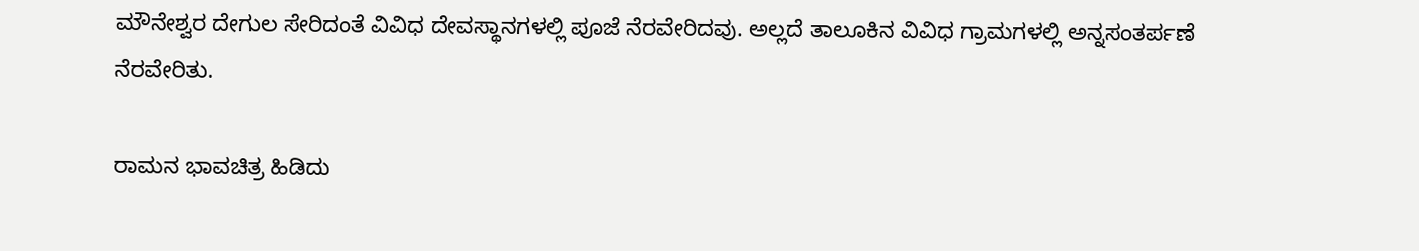ಮೌನೇಶ್ವರ ದೇಗುಲ ಸೇರಿದಂತೆ ವಿವಿಧ ದೇವಸ್ಥಾನಗಳಲ್ಲಿ ಪೂಜೆ ನೆರವೇರಿದವು. ಅಲ್ಲದೆ ತಾಲೂಕಿನ ವಿವಿಧ ಗ್ರಾಮಗಳಲ್ಲಿ ಅನ್ನಸಂತರ್ಪಣೆ ನೆರವೇರಿತು.

ರಾಮನ ಭಾವಚಿತ್ರ ಹಿಡಿದು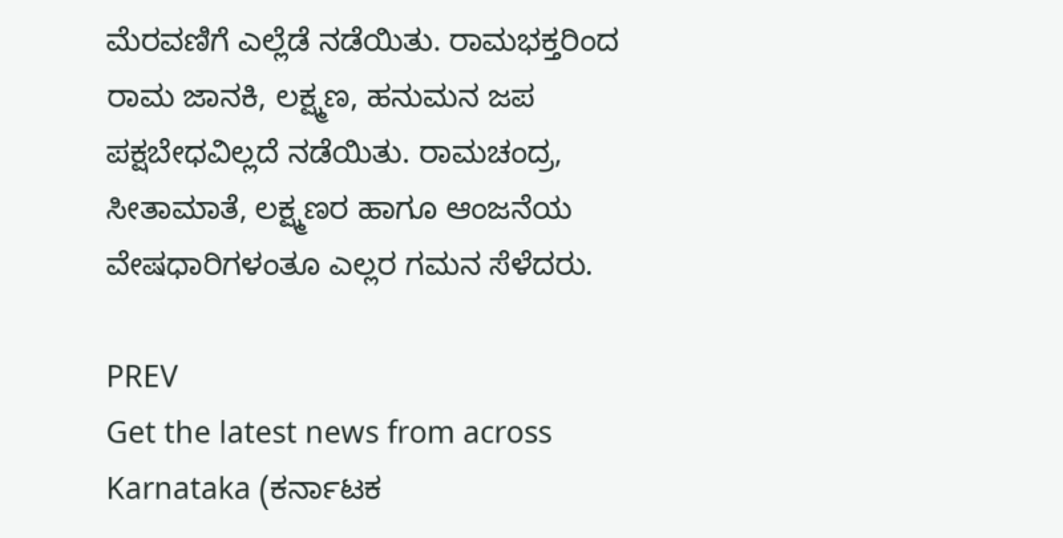ಮೆರವಣಿಗೆ ಎಲ್ಲೆಡೆ ನಡೆಯಿತು. ರಾಮಭಕ್ತರಿಂದ ರಾಮ ಜಾನಕಿ, ಲಕ್ಷ್ಮಣ, ಹನುಮನ ಜಪ ಪಕ್ಷಬೇಧವಿಲ್ಲದೆ ನಡೆಯಿತು. ರಾಮಚಂದ್ರ, ಸೀತಾಮಾತೆ, ಲಕ್ಷ್ಮಣರ ಹಾಗೂ ಆಂಜನೆಯ ವೇಷಧಾರಿಗಳಂತೂ ಎಲ್ಲರ ಗಮನ ಸೆಳೆದರು.

PREV
Get the latest news from across Karnataka (ಕರ್ನಾಟಕ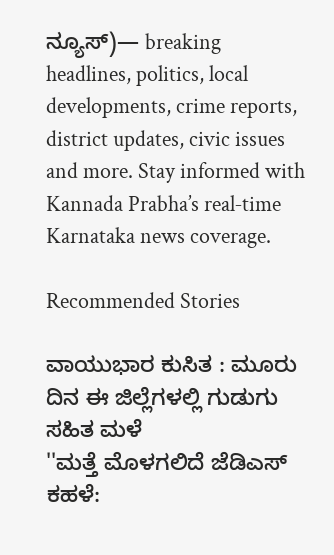ನ್ಯೂಸ್)— breaking headlines, politics, local developments, crime reports, district updates, civic issues and more. Stay informed with Kannada Prabha’s real‑time Karnataka news coverage.

Recommended Stories

ವಾಯುಭಾರ ಕುಸಿತ : ಮೂರು ದಿನ ಈ ಜಿಲ್ಲೆಗಳಲ್ಲಿ ಗುಡುಗು ಸಹಿತ ಮಳೆ
''ಮತ್ತೆ ಮೊಳಗಲಿದೆ ಜೆಡಿಎಸ್ ಕಹಳೆ: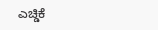ಎಚ್ಡಿಕೆ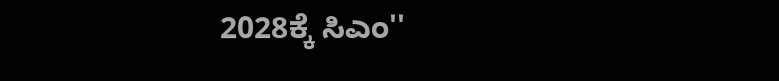2028ಕ್ಕೆ ಸಿಎಂ''